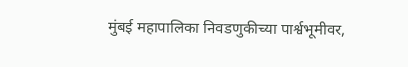मुंबई महापालिका निवडणुकीच्या पार्श्वभूमीवर,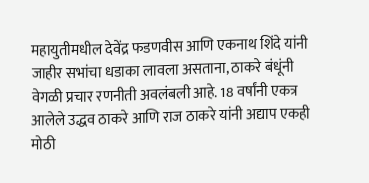महायुतीमधील देवेंद्र फडणवीस आणि एकनाथ शिंदे यांनी जाहीर सभांचा धडाका लावला असताना, ठाकरे बंधूंनी वेगळी प्रचार रणनीती अवलंबली आहे. 18 वर्षांनी एकत्र आलेले उद्धव ठाकरे आणि राज ठाकरे यांनी अद्याप एकही मोठी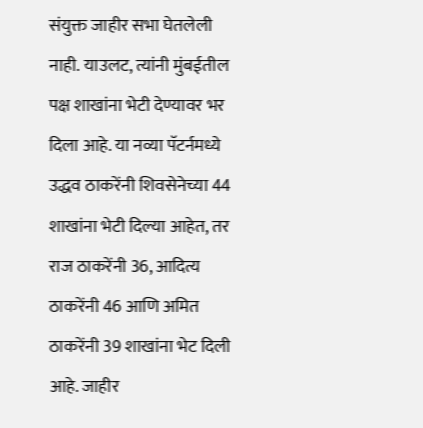संयुक्त जाहीर सभा घेतलेली नाही. याउलट, त्यांनी मुंबईतील पक्ष शाखांना भेटी देण्यावर भर दिला आहे. या नव्या पॅटर्नमध्ये उद्धव ठाकरेंनी शिवसेनेच्या 44 शाखांना भेटी दिल्या आहेत, तर राज ठाकरेंनी 36, आदित्य ठाकरेंनी 46 आणि अमित ठाकरेंनी 39 शाखांना भेट दिली आहे. जाहीर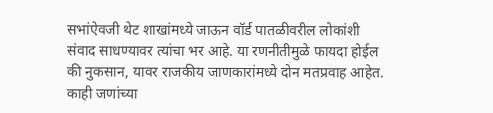सभांऐवजी थेट शाखांमध्ये जाऊन वॉर्ड पातळीवरील लोकांशी संवाद साधण्यावर त्यांचा भर आहे. या रणनीतीमुळे फायदा होईल की नुकसान, यावर राजकीय जाणकारांमध्ये दोन मतप्रवाह आहेत. काही जणांच्या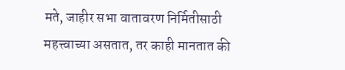मते, जाहीर सभा वातावरण निर्मितीसाठी महत्त्वाच्या असतात, तर काही मानतात की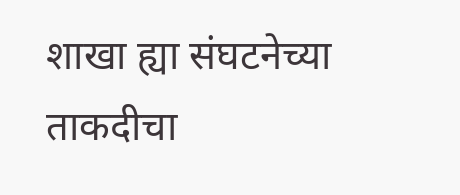शाखा ह्या संघटनेच्या ताकदीचा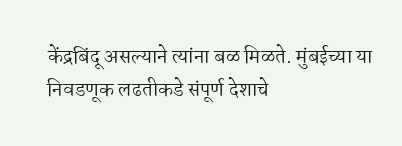केंद्रबिंदू असल्याने त्यांना बळ मिळते. मुंबईच्या या निवडणूक लढतीकडे संपूर्ण देशाचे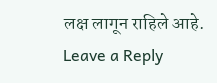लक्ष लागून राहिले आहे.
Leave a Reply